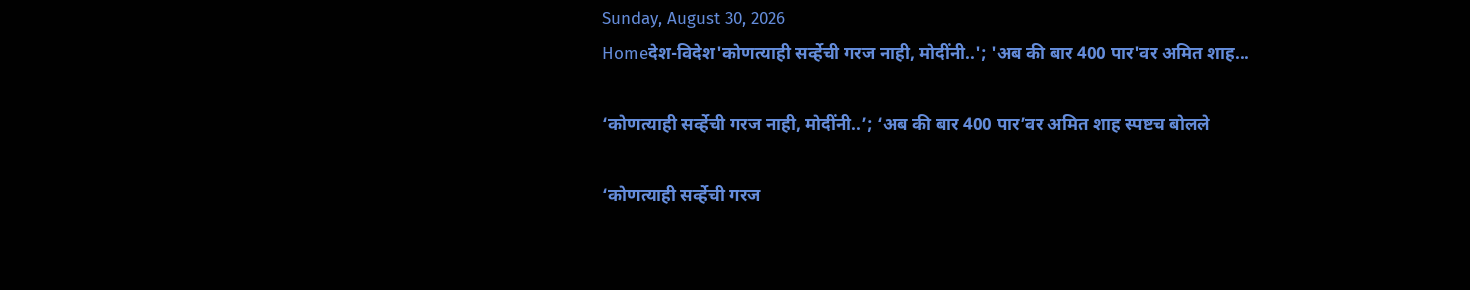Sunday, August 30, 2026
Homeदेश-विदेश'कोणत्याही सर्व्हेची गरज नाही, मोदींनी..'; 'अब की बार 400 पार'वर अमित शाह...

‘कोणत्याही सर्व्हेची गरज नाही, मोदींनी..’; ‘अब की बार 400 पार’वर अमित शाह स्पष्टच बोलले

‘कोणत्याही सर्व्हेची गरज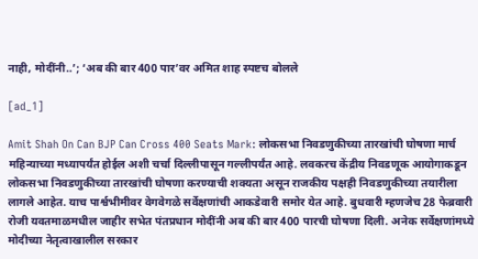नाही, मोदींनी..’; ‘अब की बार 400 पार’वर अमित शाह स्पष्टच बोलले

[ad_1]

Amit Shah On Can BJP Can Cross 400 Seats Mark: लोकसभा निवडणुकीच्या तारखांची घोषणा मार्च महिन्याच्या मध्यापर्यंत होईल अशी चर्चा दिल्लीपासून गल्लीपर्यंत आहे. लवकरच केंद्रीय निवडणूक आयोगाकडून लोकसभा निवडणुकीच्या तारखांची घोषणा करण्याची शक्यता असून राजकीय पक्षही निवडणुकीच्या तयारीला लागले आहेत. याच पार्श्वभीमीवर वेगवेगळे सर्वेक्षणांची आकडेवारी समोर येत आहे. बुधवारी म्हणजेच 28 फेब्रवारी रोजी यवतमाळमधील जाहीर सभेत पंतप्रधान मोदींनी अब की बार 400 पारची घोषणा दिली. अनेक सर्वेक्षणांमध्ये मोदीच्या नेतृत्वाखालील सरकार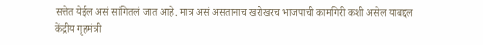सत्तेत येईल असं सांगितलं जात आहे. मात्र असं असतानाच खरोखरच भाजपाची कामगिरी कशी असेल याबद्दल केंद्रीय गृहमंत्री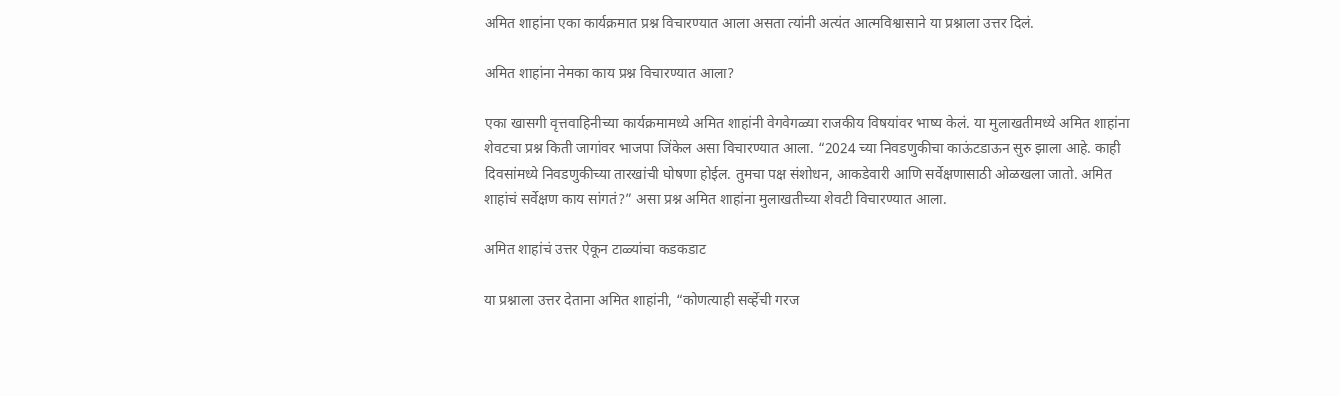अमित शाहांना एका कार्यक्रमात प्रश्न विचारण्यात आला असता त्यांनी अत्यंत आत्मविश्वासाने या प्रश्नाला उत्तर दिलं.

अमित शाहांना नेमका काय प्रश्न विचारण्यात आला?

एका खासगी वृत्तवाहिनीच्या कार्यक्रमामध्ये अमित शाहांनी वेगवेगळ्या राजकीय विषयांवर भाष्य केलं. या मुलाखतीमध्ये अमित शाहांना शेवटचा प्रश्न किती जागांवर भाजपा जिंकेल असा विचारण्यात आला. “2024 च्या निवडणुकीचा काऊंटडाऊन सुरु झाला आहे. काही दिवसांमध्ये निवडणुकीच्या तारखांची घोषणा होईल. तुमचा पक्ष संशोधन, आकडेवारी आणि सर्वेक्षणासाठी ओळखला जातो. अमित शाहांचं सर्वेक्षण काय सांगतं?” असा प्रश्न अमित शाहांना मुलाखतीच्या शेवटी विचारण्यात आला.

अमित शाहांचं उत्तर ऐकून टाळ्यांचा कडकडाट

या प्रश्नाला उत्तर देताना अमित शाहांनी, “कोणत्याही सर्व्हेची गरज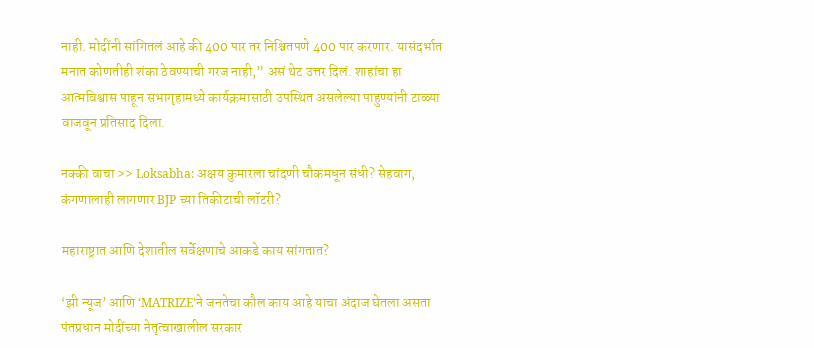नाही. मोदींनी सांगितलं आहे की 400 पार तर निश्चितपणे 400 पार करणार. यासंदर्भात मनात कोणतीही शंका ठेवण्याची गरज नाही,” असं थेट उत्तर दिलं. शाहांचा हा आत्मविश्वास पाहून सभागृहामध्ये कार्यक्रमासाठी उपस्थित असलेल्या पाहुण्यांनी टाळ्या वाजवून प्रतिसाद दिला.

नक्की वाचा >> Loksabha: अक्षय कुमारला चांदणी चौकमधून संधी? सेहवाग, कंगणालाही लागणार BJP च्या तिकीटाची लॉटरी?

महाराष्ट्रात आणि देशातील सर्वेक्षणाचे आकडे काय सांगतात?

‘झी न्यूज’ आणि ‘MATRIZE’ने जनतेचा कौल काय आहे याचा अंदाज घेतला असता पंतप्रधान मोदींच्या नेतृत्वाखालील सरकार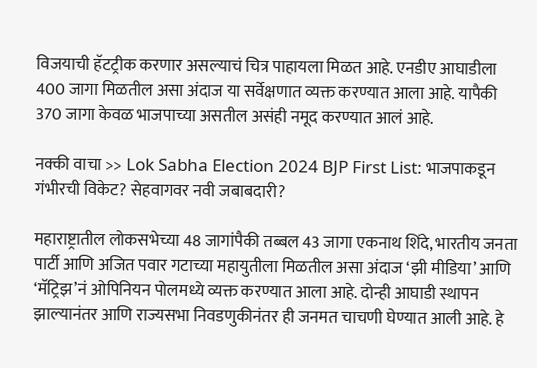विजयाची हॅटट्रीक करणार असल्याचं चित्र पाहायला मिळत आहे. एनडीए आघाडीला 400 जागा मिळतील असा अंदाज या सर्वेक्षणात व्यक्त करण्यात आला आहे. यापैकी 370 जागा केवळ भाजपाच्या असतील असंही नमूद करण्यात आलं आहे.

नक्की वाचा >> Lok Sabha Election 2024 BJP First List: भाजपाकडून गंभीरची विकेट? सेहवागवर नवी जबाबदारी?

महाराष्ट्रातील लोकसभेच्या 48 जागांपैकी तब्बल 43 जागा एकनाथ शिंदे, भारतीय जनता पार्टी आणि अजित पवार गटाच्या महायुतीला मिळतील असा अंदाज ‘झी मीडिया’ आणि ‘मॅट्रिझ’नं ओपिनियन पोलमध्ये व्यक्त करण्यात आला आहे. दोन्ही आघाडी स्थापन झाल्यानंतर आणि राज्यसभा निवडणुकीनंतर ही जनमत चाचणी घेण्यात आली आहे. हे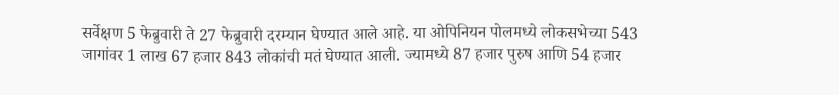सर्वेक्षण 5 फेब्रुवारी ते 27 फेब्रुवारी दरम्यान घेण्यात आले आहे. या ओपिनियन पोलमध्ये लोकसभेच्या 543 जागांवर 1 लाख 67 हजार 843 लोकांची मतं घेण्यात आली. ज्यामध्ये 87 हजार पुरुष आणि 54 हजार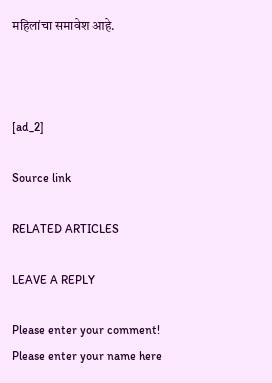महिलांचा समावेश आहे.



[ad_2]

Source link

RELATED ARTICLES

LEAVE A REPLY

Please enter your comment!
Please enter your name here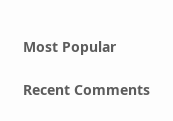Most Popular

Recent Comments